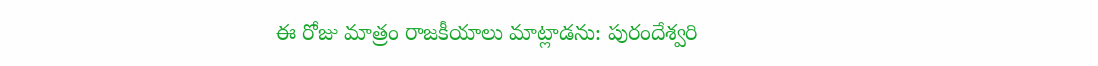ఈ రోజు మాత్రం రాజకీయాలు మాట్లాడను: పురందేశ్వరి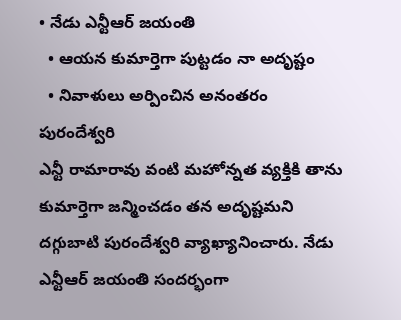• నేడు ఎన్టీఆర్ జయంతి
  • ఆయన కుమార్తెగా పుట్టడం నా అదృష్టం
  • నివాళులు అర్పించిన అనంతరం పురందేశ్వరి
ఎన్టీ రామారావు వంటి మహోన్నత వ్యక్తికి తాను కుమార్తెగా జన్మించడం తన అదృష్టమని దగ్గుబాటి పురందేశ్వరి వ్యాఖ్యానించారు. నేడు ఎన్టీఆర్ జయంతి సందర్భంగా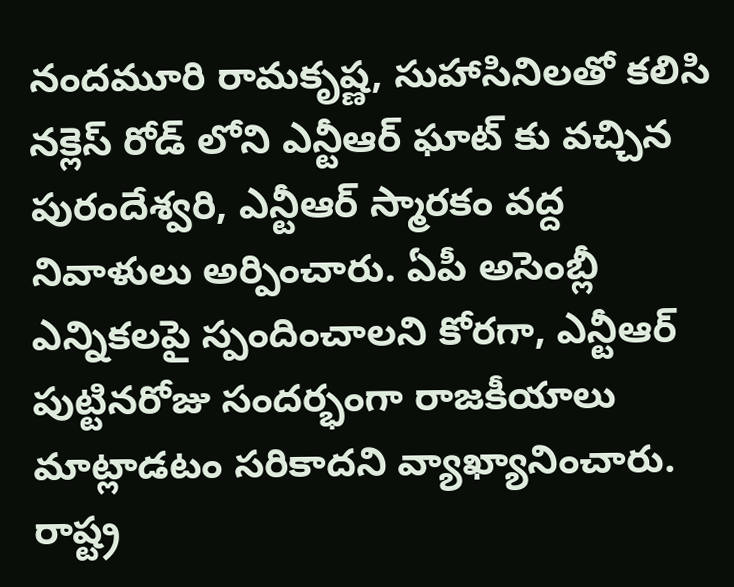నందమూరి రామకృష్ణ, సుహాసినిలతో కలిసి నక్లెస్ రోడ్ లోని ఎన్టీఆర్ ఘాట్ కు వచ్చిన పురందేశ్వరి, ఎన్టీఆర్ స్మారకం వద్ద నివాళులు అర్పించారు. ఏపీ అసెంబ్లీ ఎన్నికలపై స్పందించాలని కోరగా, ఎన్టీఆర్ పుట్టినరోజు సందర్భంగా రాజకీయాలు మాట్లాడటం సరికాదని వ్యాఖ్యానించారు. రాష్ట్ర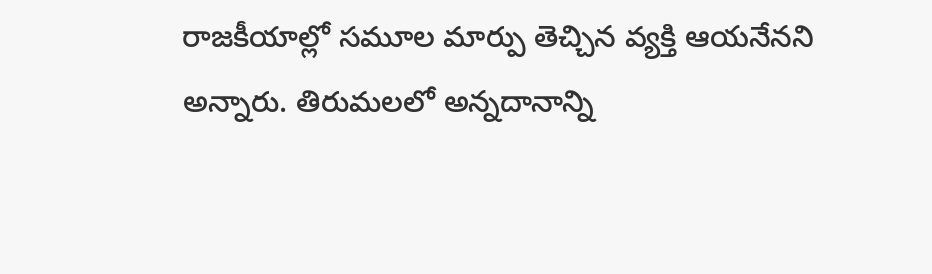రాజకీయాల్లో సమూల మార్పు తెచ్చిన వ్యక్తి ఆయనేనని అన్నారు. తిరుమలలో అన్నదానాన్ని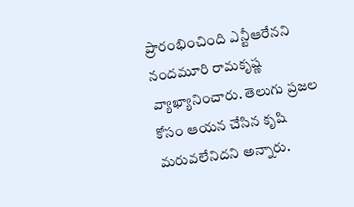ప్రారంభించింది ఎన్టీఆరేనని నందమూరి రామకృష్ణ వ్యాఖ్యానించారు. తెలుగు ప్రజల కోసం ఆయన చేసిన కృషి మరువలేనిదని అన్నారు.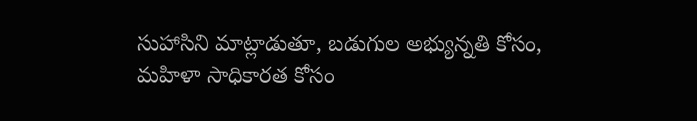సుహాసిని మాట్లాడుతూ, బడుగుల అభ్యున్నతి కోసం, మహిళా సాధికారత కోసం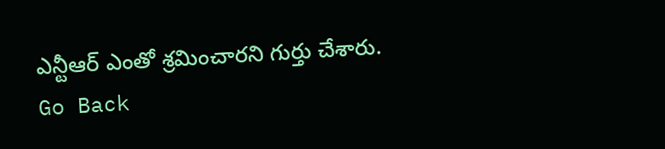ఎన్టీఆర్ ఎంతో శ్రమించారని గుర్తు చేశారు.
Go Back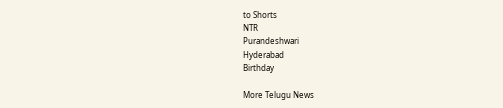to Shorts
NTR
Purandeshwari
Hyderabad
Birthday

More Telugu News